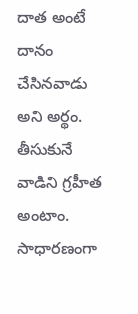దాత అంటే దానం చేసినవాడు అని అర్థం. తీసుకునే వాడిని గ్రహీత అంటాం. సాధారణంగా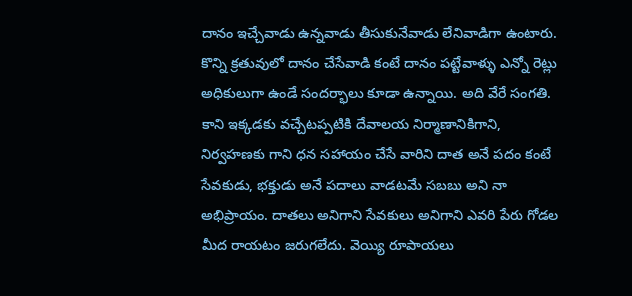దానం ఇచ్చేవాడు ఉన్నవాడు తీసుకునేవాడు లేనివాడిగా ఉంటారు. కొన్ని క్రతువులో దానం చేసేవాడి కంటే దానం పట్టేవాళ్ళు ఎన్నో రెట్లు అధికులుగా ఉండే సందర్భాలు కూడా ఉన్నాయి. అది వేరే సంగతి.
కాని ఇక్కడకు వచ్చేటప్పటికి దేవాలయ నిర్మాణానికిగాని, నిర్వహణకు గాని ధన సహాయం చేసే వారిని దాత అనే పదం కంటే సేవకుడు, భక్తుడు అనే పదాలు వాడటమే సబబు అని నా అభిప్రాయం. దాతలు అనిగాని సేవకులు అనిగాని ఎవరి పేరు గోడల మీద రాయటం జరుగలేదు. వెయ్యి రూపాయలు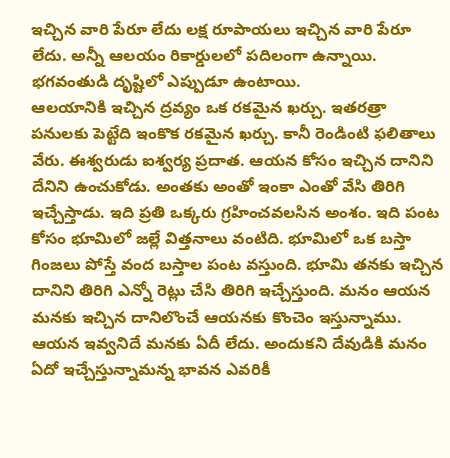ఇచ్చిన వారి పేరూ లేదు లక్ష రూపాయలు ఇచ్చిన వారి పేరూ లేదు. అన్నీ ఆలయం రికార్డులలో పదిలంగా ఉన్నాయి. భగవంతుడి దృష్టిలో ఎప్పుడూ ఉంటాయి.
ఆలయానికి ఇచ్చిన ద్రవ్యం ఒక రకమైన ఖర్చు. ఇతరత్రా పనులకు పెట్టేది ఇంకొక రకమైన ఖర్చు. కానీ రెండింటి ఫలితాలు వేరు. ఈశ్వరుడు ఐశ్వర్య ప్రదాత. ఆయన కోసం ఇచ్చిన దానిని దేనిని ఉంచుకోడు. అంతకు అంతో ఇంకా ఎంతో వేసి తిరిగి ఇచ్చేస్తాడు. ఇది ప్రతి ఒక్కరు గ్రహించవలసిన అంశం. ఇది పంట కోసం భూమిలో జల్లే విత్తనాలు వంటిది. భూమిలో ఒక బస్తా గింజలు పోస్తే వంద బస్తాల పంట వస్తుంది. భూమి తనకు ఇచ్చిన దానిని తిరిగి ఎన్నో రెట్లు చేసి తిరిగి ఇచ్చేస్తుంది. మనం ఆయన మనకు ఇచ్చిన దానిలొంచే ఆయనకు కొంచెం ఇస్తున్నాము. ఆయన ఇవ్వనిదే మనకు ఏదీ లేదు. అందుకని దేవుడికి మనం ఏదో ఇచ్చేస్తున్నామన్న భావన ఎవరికీ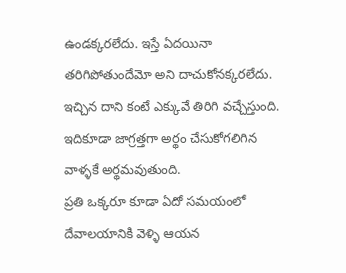ఉండక్కరలేదు. ఇస్తే ఏదయినా తరిగిపోతుందేమో అని దాచుకోనక్కరలేదు. ఇచ్చిన దాని కంటే ఎక్కువే తిరిగి వచ్చేస్తుంది. ఇదికూడా జాగ్రత్తగా అర్థం చేసుకోగలిగిన వాళ్ళకే అర్థమవుతుంది.
ప్రతి ఒక్కరూ కూడా ఏదో సమయంలో దేవాలయానికి వెళ్ళి ఆయన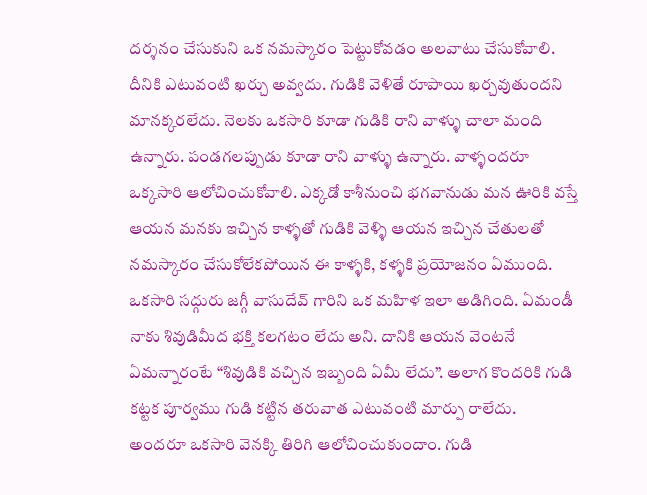దర్శనం చేసుకుని ఒక నమస్కారం పెట్టుకోవడం అలవాటు చేసుకోవాలి. దీనికి ఎటువంటి ఖర్చు అవ్వదు. గుడికి వెళితే రూపాయి ఖర్చవుతుందని మానక్కరలేదు. నెలకు ఒకసారి కూడా గుడికి రాని వాళ్ళు చాలా మంది ఉన్నారు. పండగలప్పుడు కూడా రాని వాళ్ళు ఉన్నారు. వాళ్ళందరూ ఒక్కసారి ఆలోచించుకోవాలి. ఎక్కడో కాశీనుంచి భగవానుడు మన ఊరికి వస్తే ఆయన మనకు ఇచ్చిన కాళ్ళతో గుడికి వెళ్ళి ఆయన ఇచ్చిన చేతులతో నమస్కారం చేసుకోలేకపోయిన ఈ కాళ్ళకి, కళ్ళకి ప్రయోజనం ఏముంది. ఒకసారి సద్గురు జగ్గీ వాసుదేవ్ గారిని ఒక మహిళ ఇలా అడిగింది. ఏమండీ నాకు శివుడిమీద భక్తి కలగటం లేదు అని. దానికి ఆయన వెంటనే ఏమన్నారంటే “శివుడికి వచ్చిన ఇబ్బంది ఏమీ లేదు”. అలాగ కొందరికి గుడి కట్టక పూర్వము గుడి కట్టిన తరువాత ఎటువంటి మార్పు రాలేదు.
అందరూ ఒకసారి వెనక్కి తిరిగి ఆలోచించుకుందాం. గుడి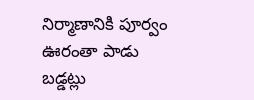నిర్మాణానికి పూర్వం ఊరంతా పాడు బడ్డట్లు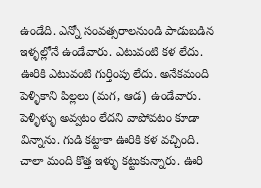ఉండేది. ఎన్నో సంవత్సరాలనుండి పాడుబడిన ఇళ్ళల్లోనే ఉండేవారు. ఎటువంటి కళ లేదు. ఊరికి ఎటువంటి గుర్తింపు లేదు. అనేకమంది పెళ్ళికాని పిల్లలు (మగ, ఆడ) ఉండేవారు. పెళ్ళిళ్ళు అవ్వటం లేదని వాపోవటం కూడా విన్నాను. గుడి కట్టాకా ఊరికి కళ వచ్చింది. చాలా మంది కొత్త ఇళ్ళు కట్టుకున్నారు. ఊరి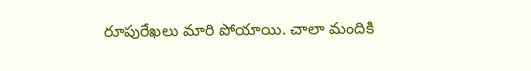రూపురేఖలు మారి పోయాయి. చాలా మందికి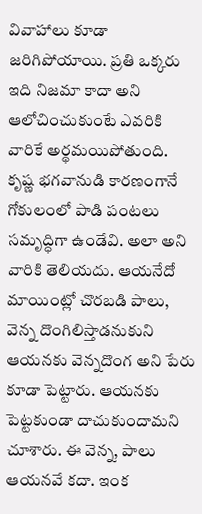వివాహాలు కూడా జరిగిపోయాయి. ప్రతి ఒక్కరు ఇది నిజమా కాదా అని ఆలోచించుకుంటే ఎవరికి వారికే అర్థమయిపోతుంది.
కృష్ణ భగవానుడి కారణంగానే గోకులంలో పాడి పంటలు సమృద్ధిగా ఉండేవి. అలా అని వారికి తెలియదు. ఆయనేదో మాయింట్లో చొరబడి పాలు, వెన్న దొంగిలిస్తాడనుకుని ఆయనకు వెన్నదొంగ అని పేరు కూడా పెట్టారు. ఆయనకు పెట్టకుండా దాచుకుందామని చూశారు. ఈ వెన్న, పాలు ఆయనవే కదా. ఇంక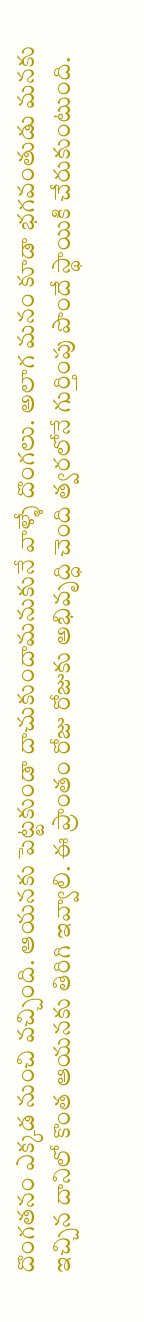దొంగతనం ఎక్కడ నుంచి వచ్చింది. ఆయనకు పెట్టకుండా దాచుకుందామనుకునే వాళ్ళే దొంగలు. అలాగ మనం కూడా భగవంతుడు మనకు ఇచ్చిన దానిలో కొంత ఆయనకు తిరిగి ఇవ్వాలి. ఈ ప్రాంతం రోజు రోజుకు అభివృద్ధి చెంది త్వరలోనే గుర్తింపు పొందే స్థాయికి చేరుకుంటుంది.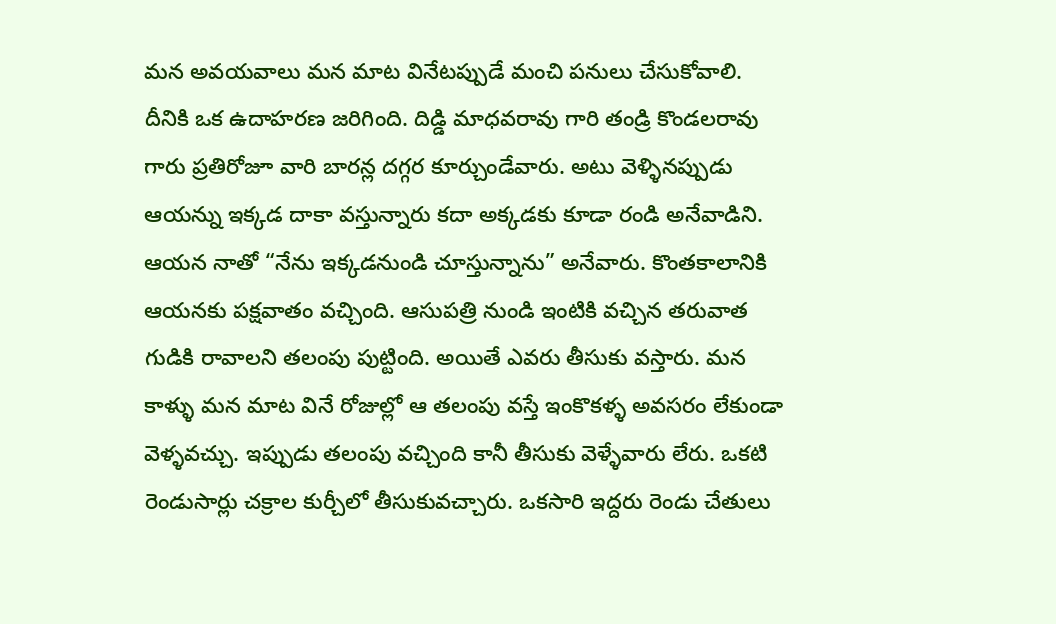మన అవయవాలు మన మాట వినేటప్పుడే మంచి పనులు చేసుకోవాలి. దీనికి ఒక ఉదాహరణ జరిగింది. దిడ్డి మాధవరావు గారి తండ్రి కొండలరావు గారు ప్రతిరోజూ వారి బారన్ల దగ్గర కూర్చుండేవారు. అటు వెళ్ళినప్పుడు ఆయన్ను ఇక్కడ దాకా వస్తున్నారు కదా అక్కడకు కూడా రండి అనేవాడిని. ఆయన నాతో “నేను ఇక్కడనుండి చూస్తున్నాను” అనేవారు. కొంతకాలానికి ఆయనకు పక్షవాతం వచ్చింది. ఆసుపత్రి నుండి ఇంటికి వచ్చిన తరువాత గుడికి రావాలని తలంపు పుట్టింది. అయితే ఎవరు తీసుకు వస్తారు. మన కాళ్ళు మన మాట వినే రోజుల్లో ఆ తలంపు వస్తే ఇంకొకళ్ళ అవసరం లేకుండా వెళ్ళవచ్చు. ఇప్పుడు తలంపు వచ్చింది కానీ తీసుకు వెళ్ళేవారు లేరు. ఒకటి రెండుసార్లు చక్రాల కుర్చీలో తీసుకువచ్చారు. ఒకసారి ఇద్దరు రెండు చేతులు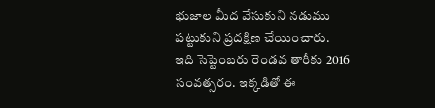భుజాల మీద వేసుకుని నడుము పట్టుకుని ప్రదక్షిణ చేయించారు.
ఇది సెప్టెంబరు రెండవ తారీకు 2016 సంవత్సరం. ఇక్కడితో ఈ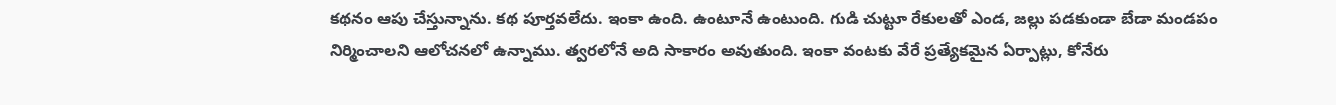కథనం ఆపు చేస్తున్నాను. కథ పూర్తవలేదు. ఇంకా ఉంది. ఉంటూనే ఉంటుంది. గుడి చుట్టూ రేకులతో ఎండ, జల్లు పడకుండా బేడా మండపం నిర్మించాలని ఆలోచనలో ఉన్నాము. త్వరలోనే అది సాకారం అవుతుంది. ఇంకా వంటకు వేరే ప్రత్యేకమైన ఏర్పాట్లు, కోనేరు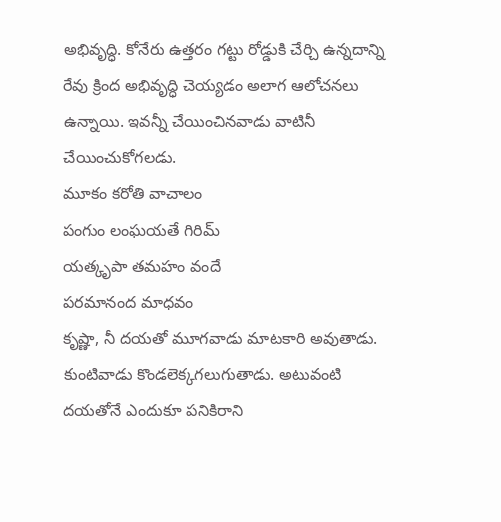అభివృద్ధి. కోనేరు ఉత్తరం గట్టు రోడ్డుకి చేర్చి ఉన్నదాన్ని రేవు క్రింద అభివృద్ధి చెయ్యడం అలాగ ఆలోచనలు ఉన్నాయి. ఇవన్నీ చేయించినవాడు వాటినీ చేయించుకోగలడు.
మూకం కరోతి వాచాలం
పంగుం లంఘయతే గిరిమ్
యత్కృపా తమహం వందే
పరమానంద మాధవం
కృష్ణా, నీ దయతో మూగవాడు మాటకారి అవుతాడు. కుంటివాడు కొండలెక్కగలుగుతాడు. అటువంటి దయతోనే ఎందుకూ పనికిరాని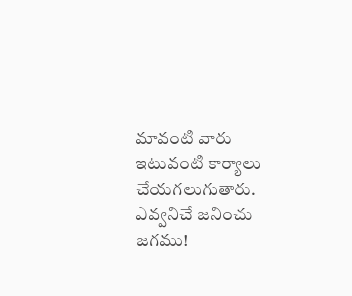మావంటి వారు ఇటువంటి కార్యాలు చేయగలుగుతారు.
ఎవ్వనిచే జనించు జగము!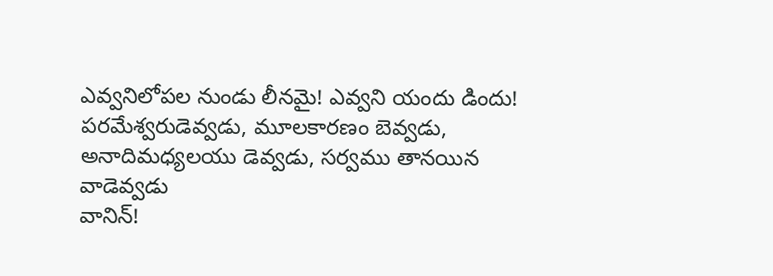ఎవ్వనిలోపల నుండు లీనమై! ఎవ్వని యందు డిందు!
పరమేశ్వరుడెవ్వడు, మూలకారణం బెవ్వడు,
అనాదిమధ్యలయు డెవ్వడు, సర్వము తానయిన వాడెవ్వడు
వానిన్!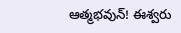ఆత్మభవున్! ఈశ్వరు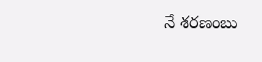నే శరణంబు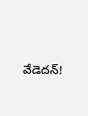వేడెదన్!